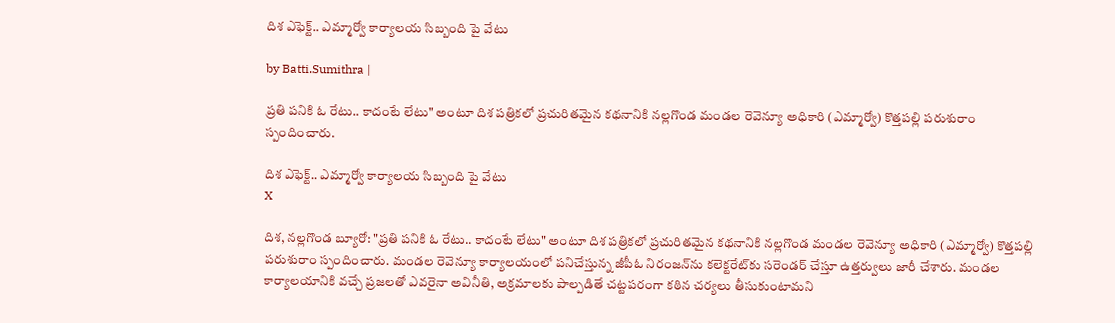దిశ ఎఫెక్ట్.. ఎమ్మార్వో కార్యాలయ సిబ్బంది పై వేటు

by Batti.Sumithra |

ప్రతి పనికి ఓ రేటు.. కాదంటే లేటు" అంటూ దిశ పత్రికలో ప్రచురితమైన కథనానికి నల్లగొండ మండల రెవెన్యూ అధికారి (ఎమ్మార్వో) కొత్తపల్లి పరుశురాం స్పందించారు.

దిశ ఎఫెక్ట్.. ఎమ్మార్వో కార్యాలయ సిబ్బంది పై వేటు
X

దిశ, నల్లగొండ బ్యూరో: "ప్రతి పనికి ఓ రేటు.. కాదంటే లేటు" అంటూ దిశ పత్రికలో ప్రచురితమైన కథనానికి నల్లగొండ మండల రెవెన్యూ అధికారి (ఎమ్మార్వో) కొత్తపల్లి పరుశురాం స్పందించారు. మండల రెవెన్యూ కార్యాలయంలో పనిచేస్తున్న జీపీఓ నిరంజన్‌ను కలెక్టరేట్‌కు సరెండర్ చేస్తూ ఉత్తర్వులు జారీ చేశారు. మండల కార్యాలయానికి వచ్చే ప్రజలతో ఎవరైనా అవినీతి, అక్రమాలకు పాల్పడితే చట్టపరంగా కఠిన చర్యలు తీసుకుంటామని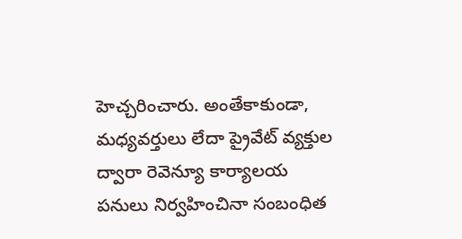హెచ్చరించారు. అంతేకాకుండా, మధ్యవర్తులు లేదా ప్రైవేట్ వ్యక్తుల ద్వారా రెవెన్యూ కార్యాలయ పనులు నిర్వహించినా సంబంధిత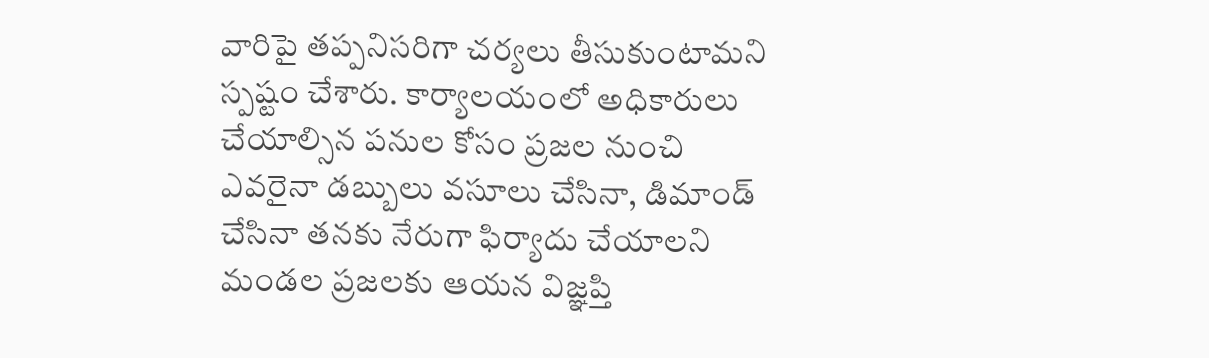వారిపై తప్పనిసరిగా చర్యలు తీసుకుంటామని స్పష్టం చేశారు. కార్యాలయంలో అధికారులు చేయాల్సిన పనుల కోసం ప్రజల నుంచి ఎవరైనా డబ్బులు వసూలు చేసినా, డిమాండ్ చేసినా తనకు నేరుగా ఫిర్యాదు చేయాలని మండల ప్రజలకు ఆయన విజ్ఞప్తి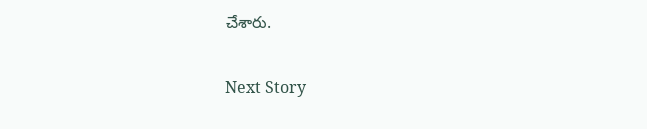చేశారు.

Next Story